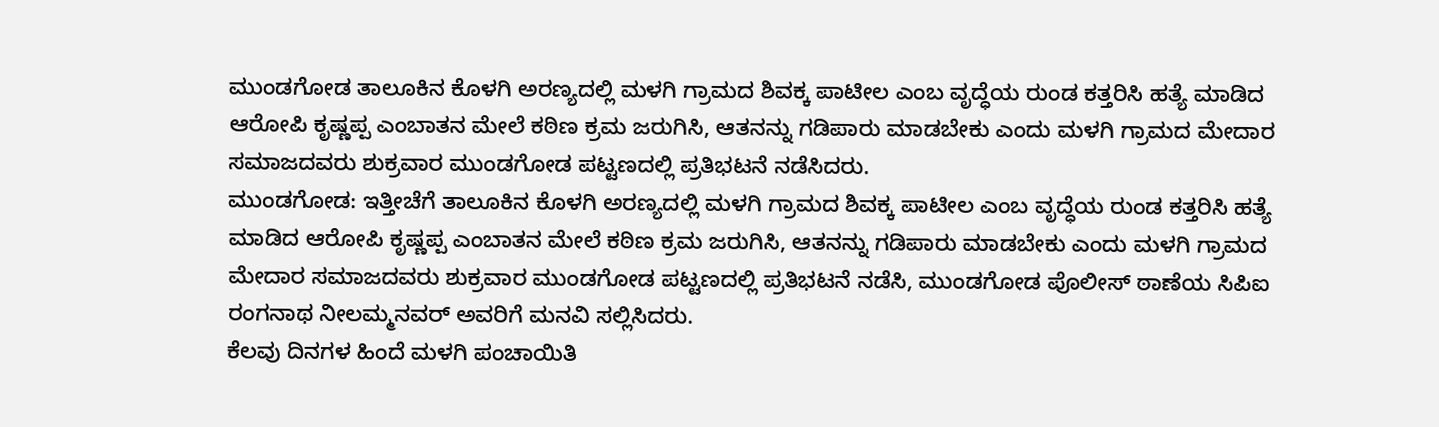ಮುಂಡಗೋಡ ತಾಲೂಕಿನ ಕೊಳಗಿ ಅರಣ್ಯದಲ್ಲಿ ಮಳಗಿ ಗ್ರಾಮದ ಶಿವಕ್ಕ ಪಾಟೀಲ ಎಂಬ ವೃದ್ಧೆಯ ರುಂಡ ಕತ್ತರಿಸಿ ಹತ್ಯೆ ಮಾಡಿದ ಆರೋಪಿ ಕೃಷ್ಣಪ್ಪ ಎಂಬಾತನ ಮೇಲೆ ಕಠಿಣ ಕ್ರಮ ಜರುಗಿಸಿ, ಆತನನ್ನು ಗಡಿಪಾರು ಮಾಡಬೇಕು ಎಂದು ಮಳಗಿ ಗ್ರಾಮದ ಮೇದಾರ ಸಮಾಜದವರು ಶುಕ್ರವಾರ ಮುಂಡಗೋಡ ಪಟ್ಟಣದಲ್ಲಿ ಪ್ರತಿಭಟನೆ ನಡೆಸಿದರು.
ಮುಂಡಗೋಡ: ಇತ್ತೀಚೆಗೆ ತಾಲೂಕಿನ ಕೊಳಗಿ ಅರಣ್ಯದಲ್ಲಿ ಮಳಗಿ ಗ್ರಾಮದ ಶಿವಕ್ಕ ಪಾಟೀಲ ಎಂಬ ವೃದ್ಧೆಯ ರುಂಡ ಕತ್ತರಿಸಿ ಹತ್ಯೆ ಮಾಡಿದ ಆರೋಪಿ ಕೃಷ್ಣಪ್ಪ ಎಂಬಾತನ ಮೇಲೆ ಕಠಿಣ ಕ್ರಮ ಜರುಗಿಸಿ, ಆತನನ್ನು ಗಡಿಪಾರು ಮಾಡಬೇಕು ಎಂದು ಮಳಗಿ ಗ್ರಾಮದ ಮೇದಾರ ಸಮಾಜದವರು ಶುಕ್ರವಾರ ಮುಂಡಗೋಡ ಪಟ್ಟಣದಲ್ಲಿ ಪ್ರತಿಭಟನೆ ನಡೆಸಿ, ಮುಂಡಗೋಡ ಪೊಲೀಸ್ ಠಾಣೆಯ ಸಿಪಿಐ ರಂಗನಾಥ ನೀಲಮ್ಮನವರ್ ಅವರಿಗೆ ಮನವಿ ಸಲ್ಲಿಸಿದರು.
ಕೆಲವು ದಿನಗಳ ಹಿಂದೆ ಮಳಗಿ ಪಂಚಾಯಿತಿ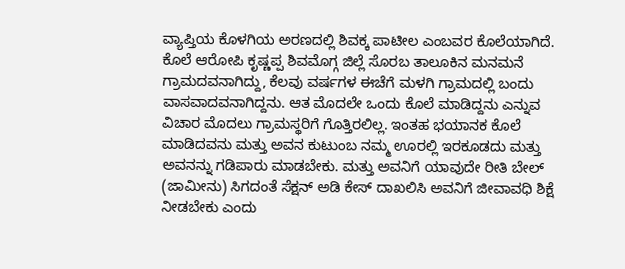ವ್ಯಾಪ್ತಿಯ ಕೊಳಗಿಯ ಅರಣದಲ್ಲಿ ಶಿವಕ್ಕ ಪಾಟೀಲ ಎಂಬವರ ಕೊಲೆಯಾಗಿದೆ. ಕೊಲೆ ಆರೋಪಿ ಕೃಷ್ಣಪ್ಪ ಶಿವಮೊಗ್ಗ ಜಿಲ್ಲೆ ಸೊರಬ ತಾಲೂಕಿನ ಮನಮನೆ ಗ್ರಾಮದವನಾಗಿದ್ದು, ಕೆಲವು ವರ್ಷಗಳ ಈಚೆಗೆ ಮಳಗಿ ಗ್ರಾಮದಲ್ಲಿ ಬಂದು ವಾಸವಾದವನಾಗಿದ್ದನು. ಆತ ಮೊದಲೇ ಒಂದು ಕೊಲೆ ಮಾಡಿದ್ದನು ಎನ್ನುವ ವಿಚಾರ ಮೊದಲು ಗ್ರಾಮಸ್ಥರಿಗೆ ಗೊತ್ತಿರಲಿಲ್ಲ. ಇಂತಹ ಭಯಾನಕ ಕೊಲೆ ಮಾಡಿದವನು ಮತ್ತು ಅವನ ಕುಟುಂಬ ನಮ್ಮ ಊರಲ್ಲಿ ಇರಕೂಡದು ಮತ್ತು ಅವನನ್ನು ಗಡಿಪಾರು ಮಾಡಬೇಕು. ಮತ್ತು ಅವನಿಗೆ ಯಾವುದೇ ರೀತಿ ಬೇಲ್ (ಜಾಮೀನು) ಸಿಗದಂತೆ ಸೆಕ್ಷನ್ ಅಡಿ ಕೇಸ್ ದಾಖಲಿಸಿ ಅವನಿಗೆ ಜೀವಾವಧಿ ಶಿಕ್ಷೆ ನೀಡಬೇಕು ಎಂದು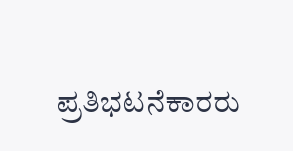ಪ್ರತಿಭಟನೆಕಾರರು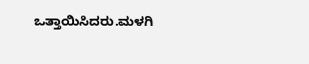ಒತ್ತಾಯಿಸಿದರು.ಮಳಗಿ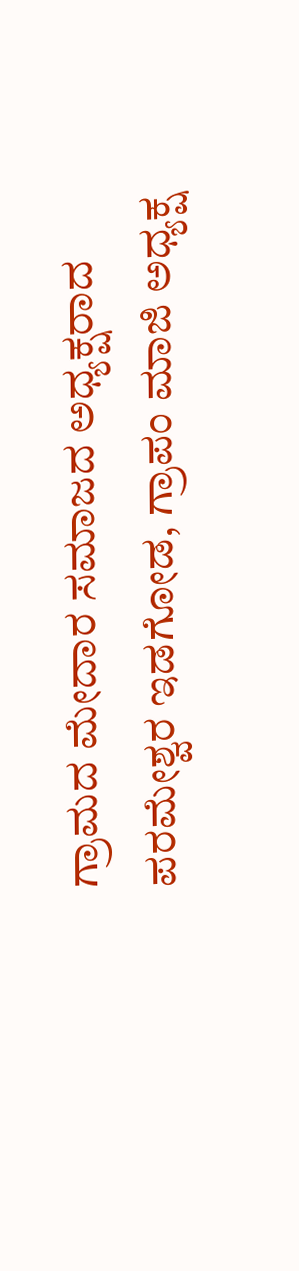ಗ್ರಾಮದ ಮೇದಾರ ಸಮಾಜದ ಅಧ್ಯಕ್ಷರಾದ ಪರಮೇಶ್ವರ ಇಡಗೋಡ, ಗ್ರಾಪಂ ಮಾಜಿ ಅಧ್ಯಕ್ಷ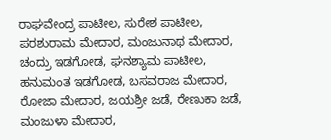ರಾಘವೇಂದ್ರ ಪಾಟೀಲ, ಸುರೇಶ ಪಾಟೀಲ, ಪರಶುರಾಮ ಮೇದಾರ, ಮಂಜುನಾಥ ಮೇದಾರ, ಚಂದ್ರು ಇಡಗೋಡ, ಘನಶ್ಯಾಮ ಪಾಟೀಲ, ಹನುಮಂತ ಇಡಗೋಡ, ಬಸವರಾಜ ಮೇದಾರ, ರೋಜಾ ಮೇದಾರ, ಜಯಶ್ರೀ ಜಡೆ, ರೇಣುಕಾ ಜಡೆ, ಮಂಜುಳಾ ಮೇದಾರ,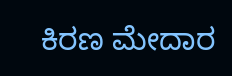ಕಿರಣ ಮೇದಾರ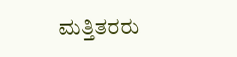ಮತ್ತಿತರರು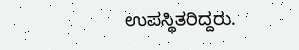ಉಪಸ್ಥಿತರಿದ್ದರು.